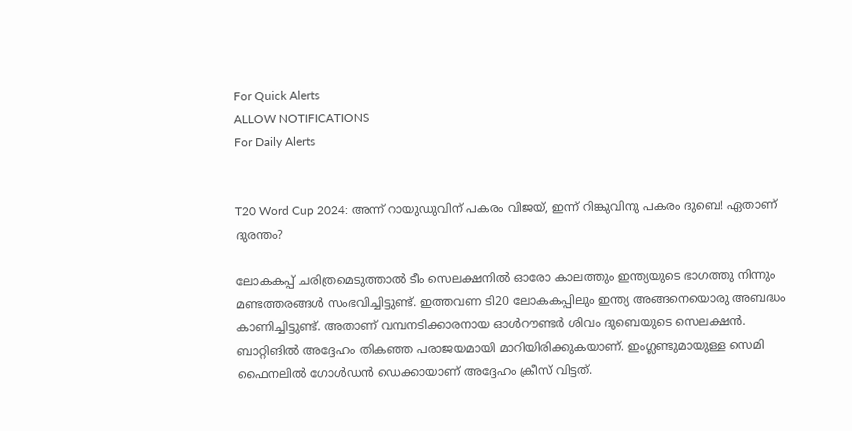For Quick Alerts
ALLOW NOTIFICATIONS
For Daily Alerts


T20 Word Cup 2024: അന്ന് റായുഡുവിന് പകരം വിജയ്, ഇന്ന് റിങ്കുവിനു പകരം ദുബെ! ഏതാണ് ദുരന്തം?

ലോകകപ്പ് ചരിത്രമെടുത്താല്‍ ടീം സെലക്ഷനില്‍ ഓരോ കാലത്തും ഇന്ത്യയുടെ ഭാഗത്തു നിന്നും മണ്ടത്തരങ്ങള്‍ സംഭവിച്ചിട്ടുണ്ട്. ഇത്തവണ ടി20 ലോകകപ്പിലും ഇന്ത്യ അങ്ങനെയൊരു അബദ്ധം കാണിച്ചിട്ടുണ്ട്. അതാണ് വമ്പനടിക്കാരനായ ഓള്‍റൗണ്ടര്‍ ശിവം ദുബെയുടെ സെലക്ഷന്‍. ബാറ്റിങില്‍ അദ്ദേഹം തികഞ്ഞ പരാജയമായി മാറിയിരിക്കുകയാണ്. ഇംഗ്ലണ്ടുമായുള്ള സെമി ഫൈനലില്‍ ഗോള്‍ഡന്‍ ഡെക്കായാണ് അദ്ദേഹം ക്രീസ് വിട്ടത്.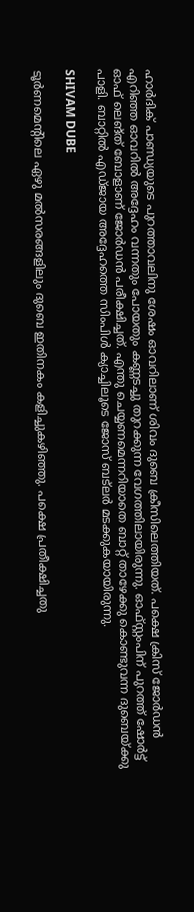ഹാര്‍ദിക് പാണ്ഡ്യയുടെ പുറത്താവലിനു ശേഷം ഓവറിലാണ് ശിവം ദുബെ ക്രീസിലെത്തിയത്. പക്ഷെ ക്രിസ് ജോര്‍ഡന്‍ എറിഞ്ഞ ഓവറില്‍ അദ്ദേഹം വന്നതും പോയതും കണ്ണടച്ചു തുറക്കുന്ന വേഗത്തിലായിരുന്നു. ഓഫ്സ്റ്റംപിന് പുറത്ത് ഷോര്‍ട്ട് ഓഫ് ലെങ്ത് ബോളാണ് ജോര്‍ഡന്‍ പരീക്ഷിച്ചത്. എന്തു ചെയ്യണമെന്നറിയാതെ ബാറ്റ് താഴേക്കു കൊണ്ടുവന്ന ദുബെയ്ക്കു പാളി. ബാറ്റില്‍ എഡ്ജായ അദ്ദേഹത്തെ സിംപിള്‍ ക്യാച്ചിലൂടെ ജോസ് ബട്‌ലര്‍ മടക്കുകയായിരുന്നു.

SHIVAM DUBE

ടൂര്‍ണമെന്റിലെ ഏഴു മല്‍സരങ്ങളിലും ദുബെ ഇതിനകം കളിച്ചുകഴിഞ്ഞു. പക്ഷെ പ്രതീക്ഷിച്ചതു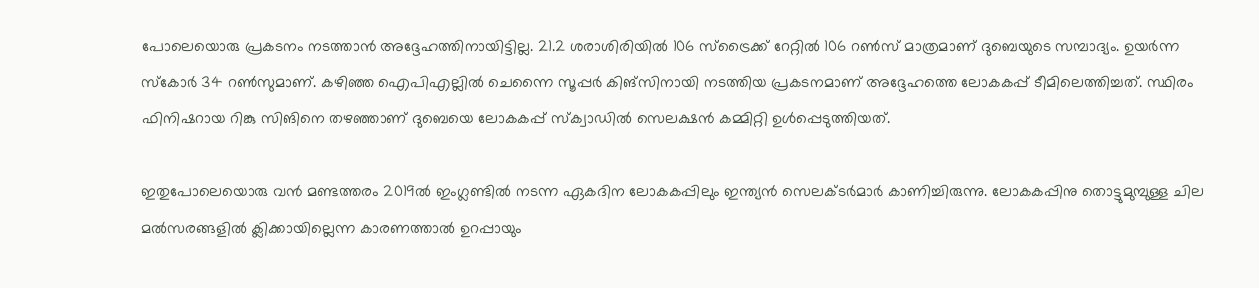പോലെയൊരു പ്രകടനം നടത്താന്‍ അദ്ദേഹത്തിനായിട്ടില്ല. 21.2 ശരാശിരിയില്‍ 106 സ്‌ട്രൈക്ക് റേറ്റില്‍ 106 റണ്‍സ് മാത്രമാണ് ദുബെയുടെ സമ്പാദ്യം. ഉയര്‍ന്ന സ്‌കോര്‍ 34 റണ്‍സുമാണ്. കഴിഞ്ഞ ഐപിഎല്ലില്‍ ചെന്നൈ സൂപ്പര്‍ കിങ്‌സിനായി നടത്തിയ പ്രകടനമാണ് അദ്ദേഹത്തെ ലോകകപ്പ് ടീമിലെത്തിച്ചത്. സ്ഥിരം ഫിനിഷറായ റിങ്കു സിങിനെ തഴഞ്ഞാണ് ദുബെയെ ലോകകപ്പ് സ്‌ക്വാഡില്‍ സെലക്ഷന്‍ കമ്മിറ്റി ഉള്‍പ്പെടുത്തിയത്.

ഇതുപോലെയൊരു വന്‍ മണ്ടത്തരം 2019ല്‍ ഇംഗ്ലണ്ടില്‍ നടന്ന ഏകദിന ലോകകപ്പിലും ഇന്ത്യന്‍ സെലക്ടര്‍മാര്‍ കാണിച്ചിരുന്നു. ലോകകപ്പിനു തൊട്ടുമുമ്പുള്ള ചില മല്‍സരങ്ങളില്‍ ക്ലിക്കായില്ലെന്ന കാരണത്താല്‍ ഉറപ്പായും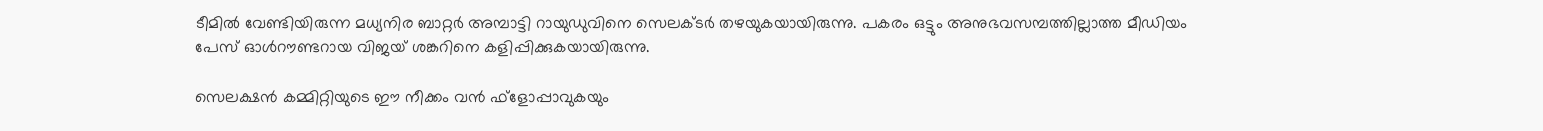ടീമില്‍ വേണ്ടിയിരുന്ന മധ്യനിര ബാറ്റര്‍ അമ്പാട്ടി റായുഡുവിനെ സെലക്ടര്‍ തഴയുകയായിരുന്നു. പകരം ഒട്ടും അനുഭവസമ്പത്തില്ലാത്ത മീഡിയം പേസ് ഓള്‍റൗണ്ടറായ വിജയ് ശങ്കറിനെ കളിപ്പിക്കുകയായിരുന്നു.

സെലക്ഷന്‍ കമ്മിറ്റിയുടെ ഈ നീക്കം വന്‍ ഫ്‌ളോപ്പാവുകയും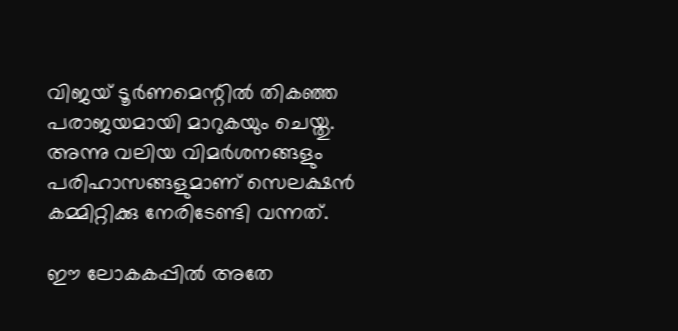വിജയ് ടൂര്‍ണമെന്റില്‍ തികഞ്ഞ പരാജയമായി മാറുകയും ചെയ്തു. അന്നു വലിയ വിമര്‍ശനങ്ങളും പരിഹാസങ്ങളുമാണ് സെലക്ഷന്‍ കമ്മിറ്റിക്കു നേരിടേണ്ടി വന്നത്.

ഈ ലോകകപ്പില്‍ അതേ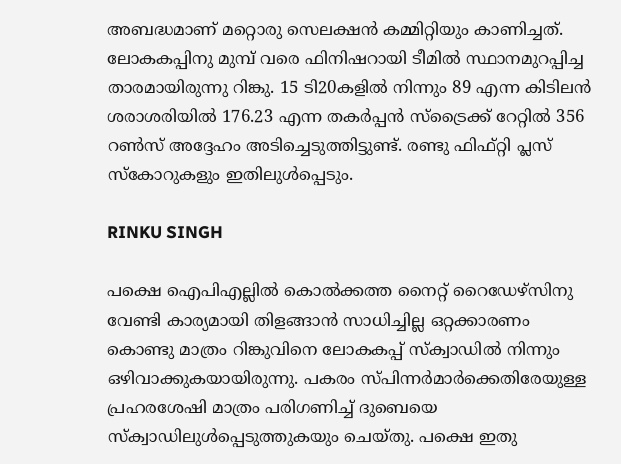അബദ്ധമാണ് മറ്റൊരു സെലക്ഷന്‍ കമ്മിറ്റിയും കാണിച്ചത്. ലോകകപ്പിനു മുമ്പ് വരെ ഫിനിഷറായി ടീമില്‍ സ്ഥാനമുറപ്പിച്ച താരമായിരുന്നു റിങ്കു. 15 ടി20കളില്‍ നിന്നും 89 എന്ന കിടിലന്‍ ശരാശരിയില്‍ 176.23 എന്ന തകര്‍പ്പന്‍ സ്‌ട്രൈക്ക് റേറ്റില്‍ 356 റണ്‍സ് അദ്ദേഹം അടിച്ചെടുത്തിട്ടുണ്ട്. രണ്ടു ഫിഫ്റ്റി പ്ലസ് സ്‌കോറുകളും ഇതിലുള്‍പ്പെടും.

RINKU SINGH

പക്ഷെ ഐപിഎല്ലില്‍ കൊല്‍ക്കത്ത നൈറ്റ് റൈഡേഴ്‌സിനു വേണ്ടി കാര്യമായി തിളങ്ങാന്‍ സാധിച്ചില്ല ഒറ്റക്കാരണം കൊണ്ടു മാത്രം റിങ്കുവിനെ ലോകകപ്പ് സ്‌ക്വാഡില്‍ നിന്നും ഒഴിവാക്കുകയായിരുന്നു. പകരം സ്പിന്നര്‍മാര്‍ക്കെതിരേയുള്ള പ്രഹരശേഷി മാത്രം പരിഗണിച്ച് ദുബെയെ സ്‌ക്വാഡിലുള്‍പ്പെടുത്തുകയും ചെയ്തു. പക്ഷെ ഇതു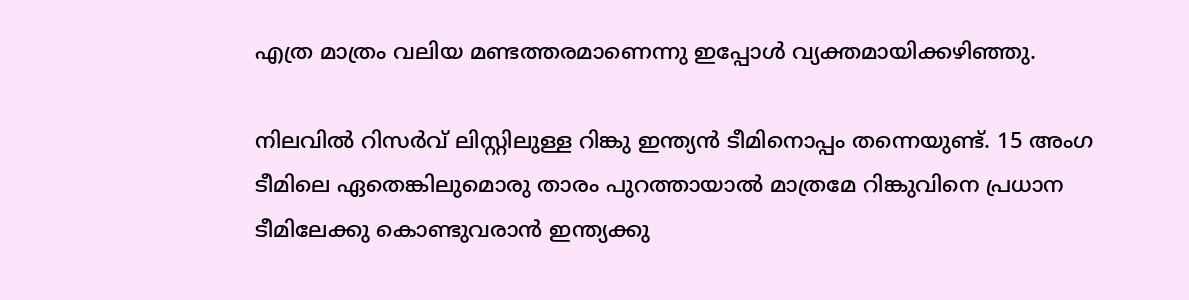എത്ര മാത്രം വലിയ മണ്ടത്തരമാണെന്നു ഇപ്പോള്‍ വ്യക്തമായിക്കഴിഞ്ഞു.

നിലവില്‍ റിസര്‍വ് ലിസ്റ്റിലുള്ള റിങ്കു ഇന്ത്യന്‍ ടീമിനൊപ്പം തന്നെയുണ്ട്. 15 അംഗ ടീമിലെ ഏതെങ്കിലുമൊരു താരം പുറത്തായാല്‍ മാത്രമേ റിങ്കുവിനെ പ്രധാന ടീമിലേക്കു കൊണ്ടുവരാന്‍ ഇന്ത്യക്കു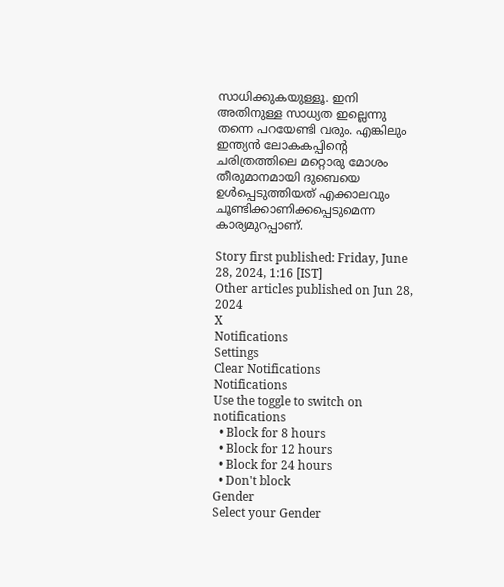സാധിക്കുകയുള്ളൂ. ഇനി അതിനുള്ള സാധ്യത ഇല്ലെന്നു തന്നെ പറയേണ്ടി വരും. എങ്കിലും ഇന്ത്യന്‍ ലോകകപ്പിന്റെ ചരിത്രത്തിലെ മറ്റൊരു മോശം തീരുമാനമായി ദുബെയെ ഉള്‍പ്പെടുത്തിയത് എക്കാലവും ചൂണ്ടിക്കാണിക്കപ്പെടുമെന്ന കാര്യമുറപ്പാണ്.

Story first published: Friday, June 28, 2024, 1:16 [IST]
Other articles published on Jun 28, 2024
X
Notifications
Settings
Clear Notifications
Notifications
Use the toggle to switch on notifications
  • Block for 8 hours
  • Block for 12 hours
  • Block for 24 hours
  • Don't block
Gender
Select your Gender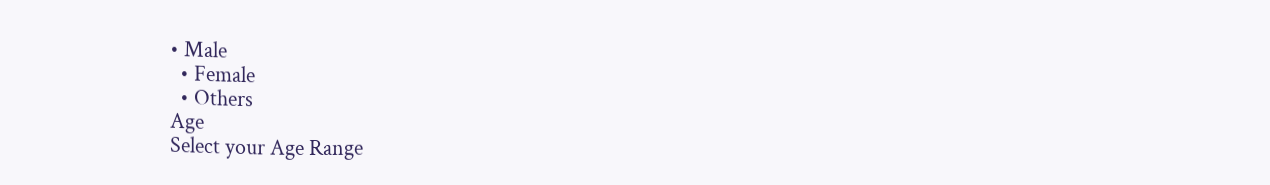• Male
  • Female
  • Others
Age
Select your Age Range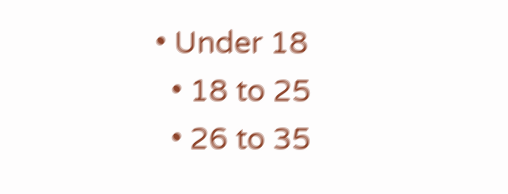• Under 18
  • 18 to 25
  • 26 to 35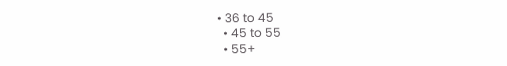• 36 to 45
  • 45 to 55
  • 55+